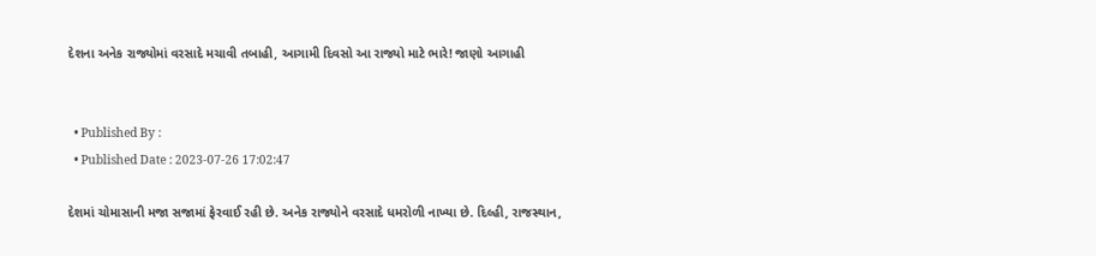દેશના અનેક રાજ્યોમાં વરસાદે મચાવી તબાહી, આગામી દિવસો આ રાજ્યો માટે ભારે! જાણો આગાહી


  • Published By :
  • Published Date : 2023-07-26 17:02:47

દેશમાં ચોમાસાની મજા સજામાં ફેરવાઈ રહી છે. અનેક રાજ્યોને વરસાદે ધમરોળી નાખ્યા છે. દિલ્હી, રાજસ્થાન,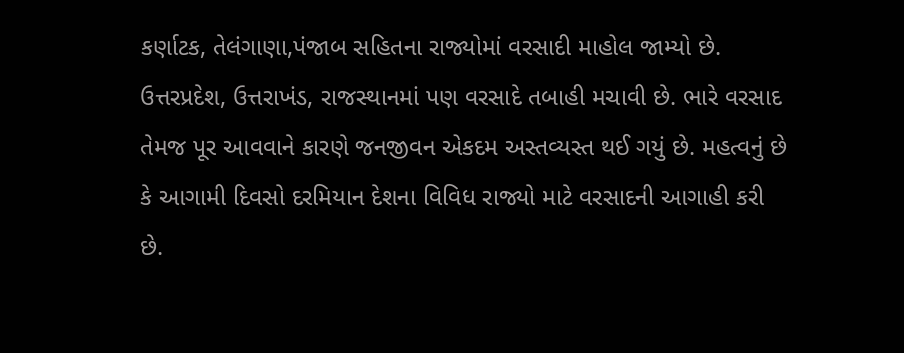કર્ણાટક, તેલંગાણા,પંજાબ સહિતના રાજ્યોમાં વરસાદી માહોલ જામ્યો છે. ઉત્તરપ્રદેશ, ઉત્તરાખંડ, રાજસ્થાનમાં પણ વરસાદે તબાહી મચાવી છે. ભારે વરસાદ તેમજ પૂર આવવાને કારણે જનજીવન એકદમ અસ્તવ્યસ્ત થઈ ગયું છે. મહત્વનું છે કે આગામી દિવસો દરમિયાન દેશના વિવિધ રાજ્યો માટે વરસાદની આગાહી કરી છે.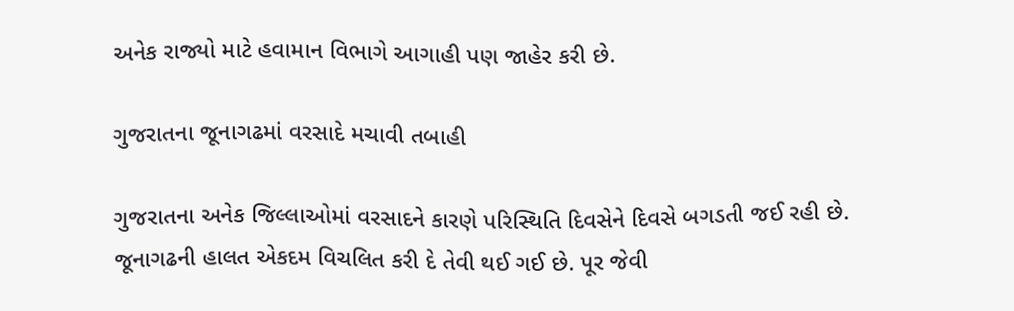અનેક રાજ્યો માટે હવામાન વિભાગે આગાહી પણ જાહેર કરી છે.

ગુજરાતના જૂનાગઢમાં વરસાદે મચાવી તબાહી

ગુજરાતના અનેક જિલ્લાઓમાં વરસાદને કારણે પરિસ્થિતિ દિવસેને દિવસે બગડતી જઈ રહી છે. જૂનાગઢની હાલત એકદમ વિચલિત કરી દે તેવી થઈ ગઈ છે. પૂર જેવી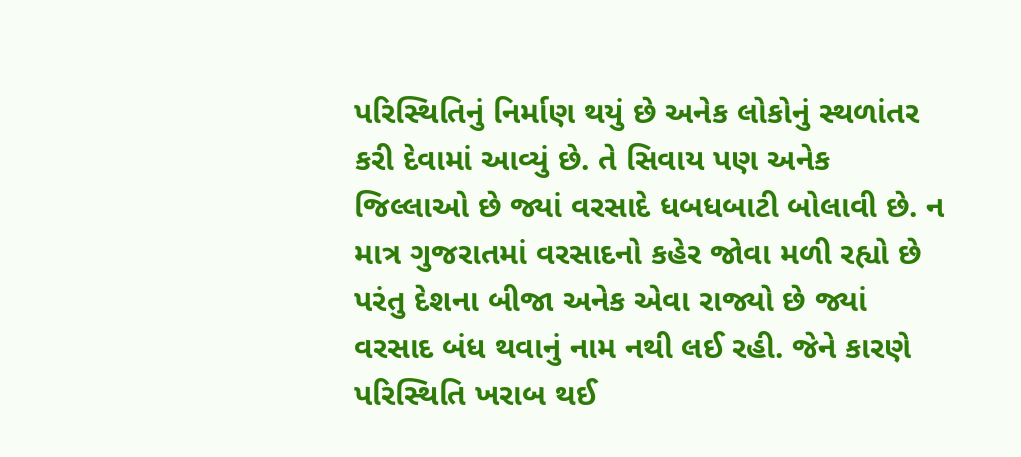પરિસ્થિતિનું નિર્માણ થયું છે અનેક લોકોનું સ્થળાંતર કરી દેવામાં આવ્યું છે. તે સિવાય પણ અનેક જિલ્લાઓ છે જ્યાં વરસાદે ધબધબાટી બોલાવી છે. ન માત્ર ગુજરાતમાં વરસાદનો કહેર જોવા મળી રહ્યો છે પરંતુ દેશના બીજા અનેક એવા રાજ્યો છે જ્યાં વરસાદ બંધ થવાનું નામ નથી લઈ રહી. જેને કારણે પરિસ્થિતિ ખરાબ થઈ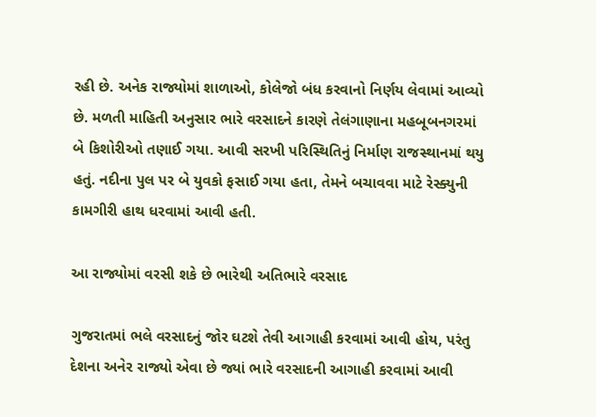રહી છે. અનેક રાજ્યોમાં શાળાઓ, કોલેજો બંધ કરવાનો નિર્ણય લેવામાં આવ્યો છે. મળતી માહિતી અનુસાર ભારે વરસાદને કારણે તેલંગાણાના મહબૂબનગરમાં બે કિશોરીઓ તણાઈ ગયા. આવી સરખી પરિસ્થિતિનું નિર્માણ રાજસ્થાનમાં થયુ હતું. નદીના પુલ પર બે યુવકો ફસાઈ ગયા હતા, તેમને બચાવવા માટે રેસ્ક્યુની કામગીરી હાથ ધરવામાં આવી હતી.

આ રાજ્યોમાં વરસી શકે છે ભારેથી અતિભારે વરસાદ

ગુજરાતમાં ભલે વરસાદનું જોર ઘટશે તેવી આગાહી કરવામાં આવી હોય, પરંતુ દેશના અનેર રાજ્યો એવા છે જ્યાં ભારે વરસાદની આગાહી કરવામાં આવી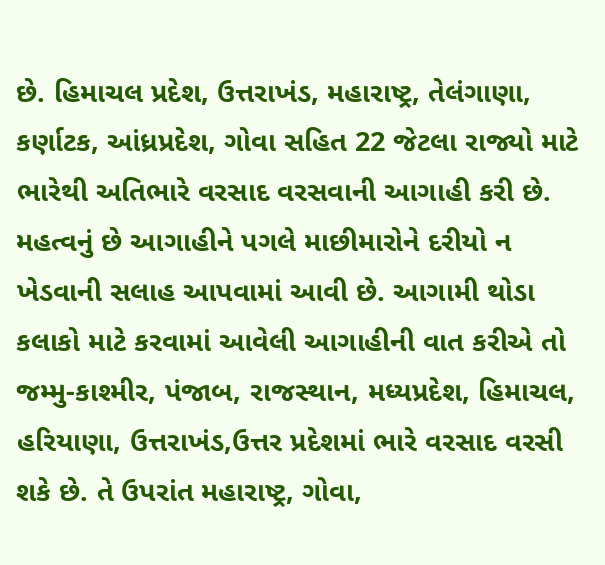છે. હિમાચલ પ્રદેશ, ઉત્તરાખંડ, મહારાષ્ટ્ર, તેલંગાણા, કર્ણાટક, આંધ્રપ્રદેશ, ગોવા સહિત 22 જેટલા રાજ્યો માટે ભારેથી અતિભારે વરસાદ વરસવાની આગાહી કરી છે. મહત્વનું છે આગાહીને પગલે માછીમારોને દરીયો ન ખેડવાની સલાહ આપવામાં આવી છે. આગામી થોડા કલાકો માટે કરવામાં આવેલી આગાહીની વાત કરીએ તો જમ્મુ-કાશ્મીર, પંજાબ, રાજસ્થાન, મધ્યપ્રદેશ, હિમાચલ, હરિયાણા, ઉત્તરાખંડ,ઉત્તર પ્રદેશમાં ભારે વરસાદ વરસી શકે છે. તે ઉપરાંત મહારાષ્ટ્ર, ગોવા,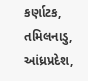કર્ણાટક, તમિલનાડુ, આંધ્રપ્રદેશ,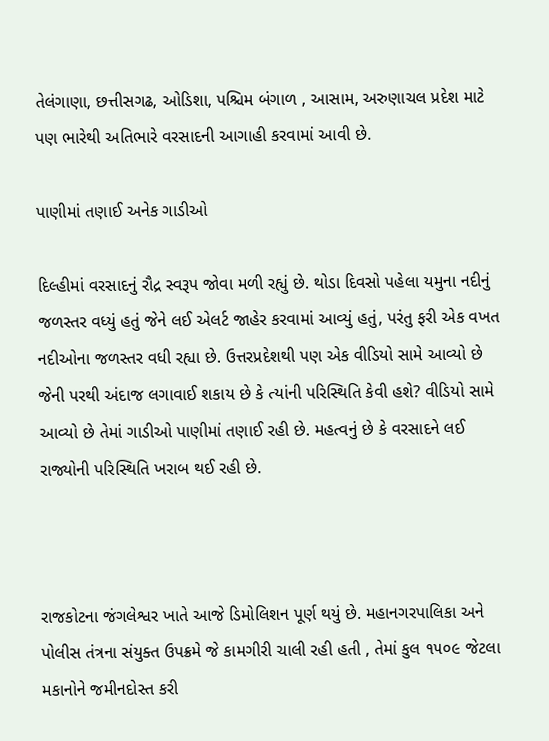તેલંગાણા, છત્તીસગઢ, ઓડિશા, પશ્ચિમ બંગાળ , આસામ, અરુણાચલ પ્રદેશ માટે પણ ભારેથી અતિભારે વરસાદની આગાહી કરવામાં આવી છે.

પાણીમાં તણાઈ અનેક ગાડીઓ

દિલ્હીમાં વરસાદનું રૌદ્ર સ્વરૂપ જોવા મળી રહ્યું છે. થોડા દિવસો પહેલા યમુના નદીનું જળસ્તર વધ્યું હતું જેને લઈ એલર્ટ જાહેર કરવામાં આવ્યું હતું, પરંતુ ફરી એક વખત નદીઓના જળસ્તર વધી રહ્યા છે. ઉત્તરપ્રદેશથી પણ એક વીડિયો સામે આવ્યો છે જેની પરથી અંદાજ લગાવાઈ શકાય છે કે ત્યાંની પરિસ્થિતિ કેવી હશે? વીડિયો સામે આવ્યો છે તેમાં ગાડીઓ પાણીમાં તણાઈ રહી છે. મહત્વનું છે કે વરસાદને લઈ રાજ્યોની પરિસ્થિતિ ખરાબ થઈ રહી છે.



રાજકોટના જંગલેશ્વર ખાતે આજે ડિમોલિશન પૂર્ણ થયું છે. મહાનગરપાલિકા અને પોલીસ તંત્રના સંયુક્ત ઉપક્રમે જે કામગીરી ચાલી રહી હતી , તેમાં કુલ ૧૫૦૯ જેટલા મકાનોને જમીનદોસ્ત કરી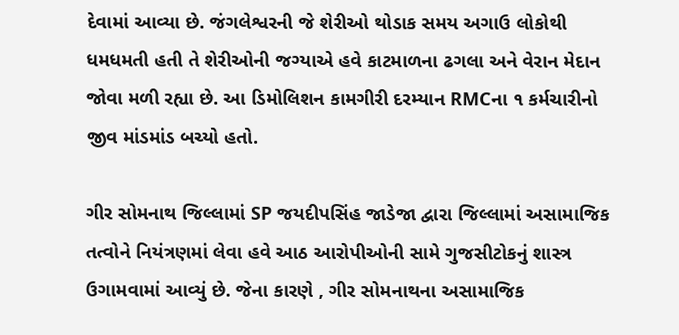દેવામાં આવ્યા છે. જંગલેશ્વરની જે શેરીઓ થોડાક સમય અગાઉ લોકોથી ધમધમતી હતી તે શેરીઓની જગ્યાએ હવે કાટમાળના ઢગલા અને વેરાન મેદાન જોવા મળી રહ્યા છે. આ ડિમોલિશન કામગીરી દરમ્યાન RMCના ૧ કર્મચારીનો જીવ માંડમાંડ બચ્યો હતો.

ગીર સોમનાથ જિલ્લામાં SP જયદીપસિંહ જાડેજા દ્વારા જિલ્લામાં અસામાજિક તત્વોને નિયંત્રણમાં લેવા હવે આઠ આરોપીઓની સામે ગુજસીટોકનું શાસ્ત્ર ઉગામવામાં આવ્યું છે. જેના કારણે , ગીર સોમનાથના અસામાજિક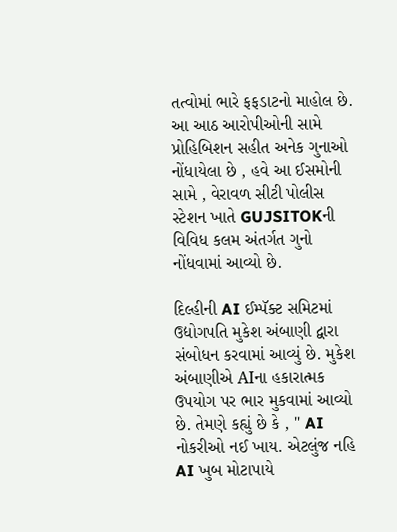તત્વોમાં ભારે ફફડાટનો માહોલ છે. આ આઠ આરોપીઓની સામે પ્રોહિબિશન સહીત અનેક ગુનાઓ નોંધાયેલા છે , હવે આ ઈસમોની સામે , વેરાવળ સીટી પોલીસ સ્ટેશન ખાતે GUJSITOKની વિવિધ કલમ અંતર્ગત ગુનો નોંધવામાં આવ્યો છે.

દિલ્હીની AI ઈમ્પૅક્ટ સમિટમાં ઉદ્યોગપતિ મુકેશ અંબાણી દ્વારા સંબોધન કરવામાં આવ્યું છે. મુકેશ અંબાણીએ AIના હકારાત્મક ઉપયોગ પર ભાર મુકવામાં આવ્યો છે. તેમણે કહ્યું છે કે , " AI નોકરીઓ નઈ ખાય. એટલુંજ નહિ AI ખુબ મોટાપાયે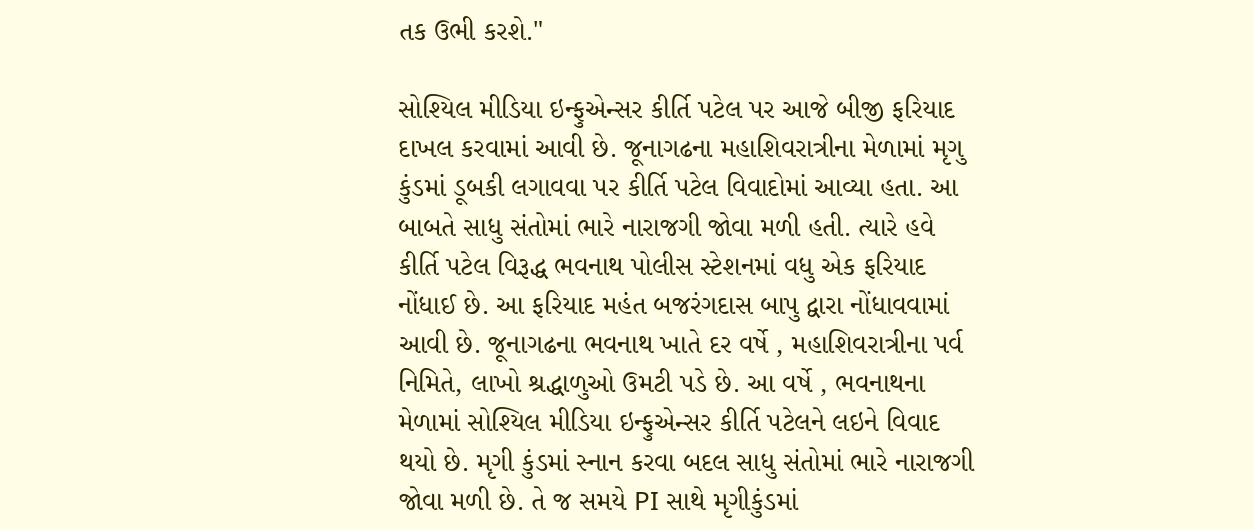તક ઉભી કરશે."

સોશ્યિલ મીડિયા ઇન્ફુએન્સર કીર્તિ પટેલ પર આજે બીજી ફરિયાદ દાખલ કરવામાં આવી છે. જૂનાગઢના મહાશિવરાત્રીના મેળામાં મૃગુ કુંડમાં ડૂબકી લગાવવા પર કીર્તિ પટેલ વિવાદોમાં આવ્યા હતા. આ બાબતે સાધુ સંતોમાં ભારે નારાજગી જોવા મળી હતી. ત્યારે હવે કીર્તિ પટેલ વિરૂદ્ધ ભવનાથ પોલીસ સ્ટેશનમાં વધુ એક ફરિયાદ નોંધાઈ છે. આ ફરિયાદ મહંત બજરંગદાસ બાપુ દ્વારા નોંધાવવામાં આવી છે. જૂનાગઢના ભવનાથ ખાતે દર વર્ષે , મહાશિવરાત્રીના પર્વ નિમિતે, લાખો શ્રદ્ધાળુઓ ઉમટી પડે છે. આ વર્ષે , ભવનાથના મેળામાં સોશ્યિલ મીડિયા ઇન્ફુએન્સર કીર્તિ પટેલને લઇને વિવાદ થયો છે. મૃગી કુંડમાં સ્નાન કરવા બદલ સાધુ સંતોમાં ભારે નારાજગી જોવા મળી છે. તે જ સમયે PI સાથે મૃગીકુંડમાં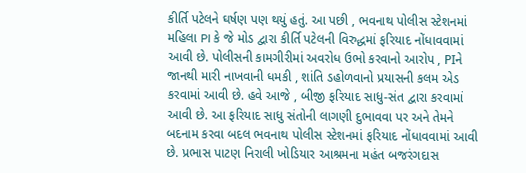કીર્તિ પટેલને ઘર્ષણ પણ થયું હતું. આ પછી , ભવનાથ પોલીસ સ્ટેશનમાં મહિલા PI કે જે મોડ દ્વારા કીર્તિ પટેલની વિરુદ્ધમાં ફરિયાદ નોંધાવવામાં આવી છે. પોલીસની કામગીરીમાં અવરોધ ઉભો કરવાનો આરોપ , PIને જાનથી મારી નાખવાની ધમકી , શાંતિ ડહોળવાનો પ્રયાસની કલમ એડ કરવામાં આવી છે. હવે આજે , બીજી ફરિયાદ સાધુ-સંત દ્વારા કરવામાં આવી છે. આ ફરિયાદ સાધુ સંતોની લાગણી દુભાવવા પર અને તેમને બદનામ કરવા બદલ ભવનાથ પોલીસ સ્ટેશનમાં ફરિયાદ નોંધાવવામાં આવી છે. પ્રભાસ પાટણ નિરાલી ખોડિયાર આશ્રમના મહંત બજરંગદાસ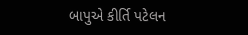બાપુએ કીર્તિ પટેલન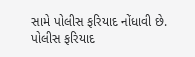સામે પોલીસ ફરિયાદ નોંધાવી છે. પોલીસ ફરિયાદ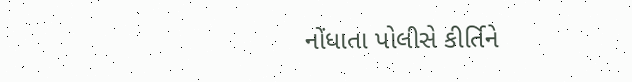નોંધાતા પોલીસે કીર્તિને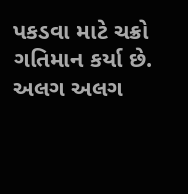પકડવા માટે ચક્રો ગતિમાન કર્યા છે. અલગ અલગ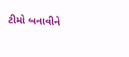ટીમો બનાવીને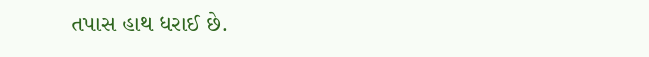તપાસ હાથ ધરાઈ છે.